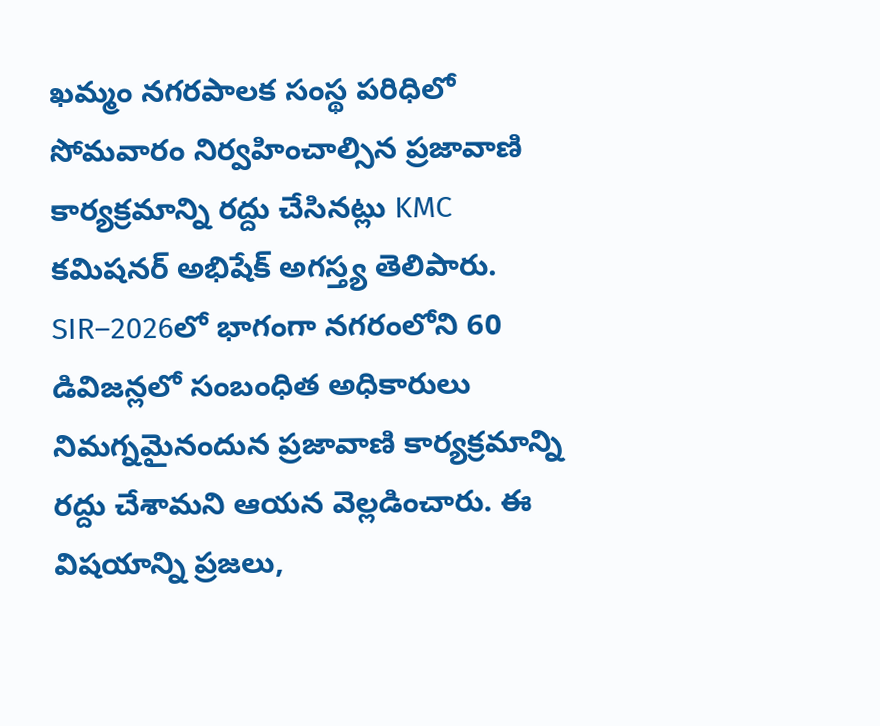ఖమ్మం నగరపాలక సంస్థ పరిధిలో సోమవారం నిర్వహించాల్సిన ప్రజావాణి కార్యక్రమాన్ని రద్దు చేసినట్లు KMC కమిషనర్ అభిషేక్ అగస్త్య తెలిపారు. SIR–2026లో భాగంగా నగరంలోని 60 డివిజన్లలో సంబంధిత అధికారులు నిమగ్నమైనందున ప్రజావాణి కార్యక్రమాన్ని రద్దు చేశామని ఆయన వెల్లడించారు. ఈ విషయాన్ని ప్రజలు,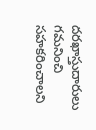దరఖాస్తుదారులు గమనించి సహకరించాలని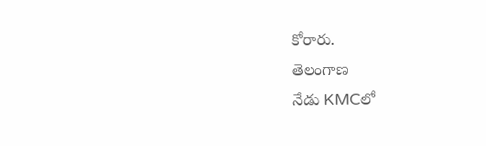కోరారు.
తెలంగాణ
నేడు KMCలో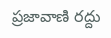ప్రజావాణి రద్దు